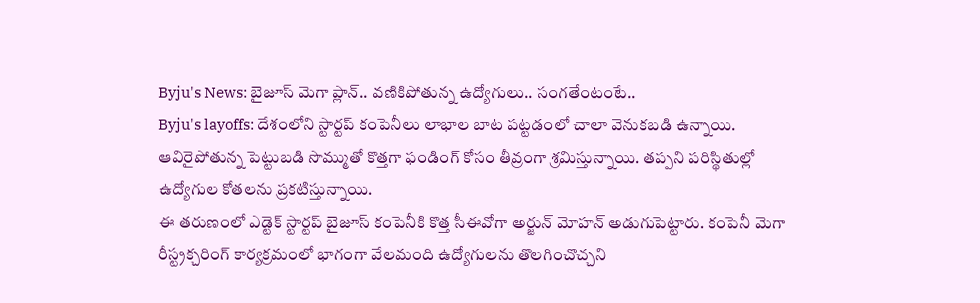Byju's News: బైజూస్ మెగా ప్లాన్.. వణికిపోతున్న ఉద్యోగులు.. సంగతేంటంటే..
Byju's layoffs: దేశంలోని స్టార్టప్ కంపెనీలు లాభాల బాట పట్టడంలో చాలా వెనుకబడి ఉన్నాయి. ఆవిరైపోతున్న పెట్టుబడి సొమ్ముతో కొత్తగా ఫండింగ్ కోసం తీవ్రంగా శ్రమిస్తున్నాయి. తప్పని పరిస్థితుల్లో ఉద్యోగుల కోతలను ప్రకటిస్తున్నాయి.
ఈ తరుణంలో ఎడ్టెక్ స్టార్టప్ బైజూస్ కంపెనీకి కొత్త సీఈవోగా అర్జున్ మోహన్ అడుగుపెట్టారు. కంపెనీ మెగా రీస్ట్రక్చరింగ్ కార్యక్రమంలో భాగంగా వేలమంది ఉద్యోగులను తొలగించొచ్చని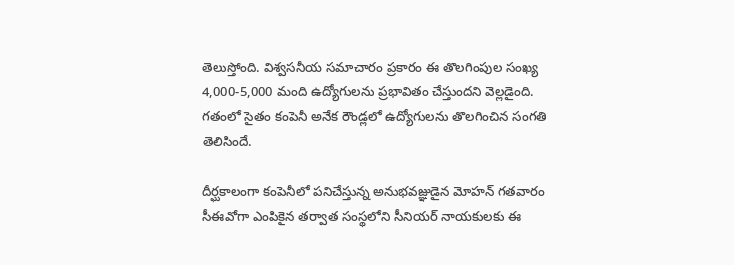తెలుస్తోంది. విశ్వసనీయ సమాచారం ప్రకారం ఈ తొలగింపుల సంఖ్య 4,000-5,000 మంది ఉద్యోగులను ప్రభావితం చేస్తుందని వెల్లడైంది. గతంలో సైతం కంపెనీ అనేక రౌండ్లలో ఉద్యోగులను తొలగించిన సంగతి తెలిసిందే.

దీర్ఘకాలంగా కంపెనీలో పనిచేస్తున్న అనుభవజ్ఞుడైన మోహన్ గతవారం సీఈవోగా ఎంపికైన తర్వాత సంస్థలోని సీనియర్ నాయకులకు ఈ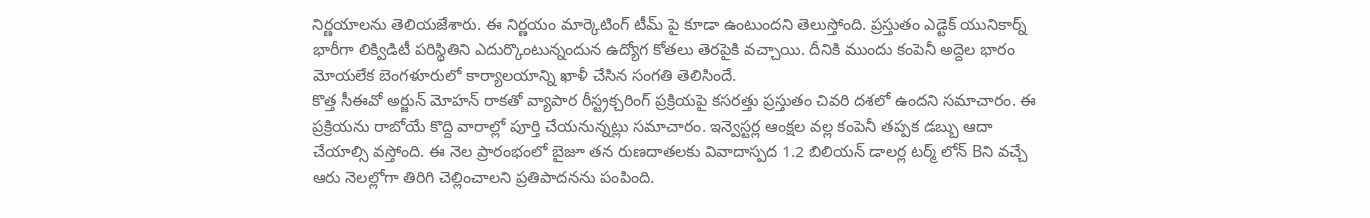నిర్ణయాలను తెలియజేశారు. ఈ నిర్ణయం మార్కెటింగ్ టీమ్ పై కూడా ఉంటుందని తెలుస్తోంది. ప్రస్తుతం ఎడ్టెక్ యునికార్న్ భారీగా లిక్విడిటీ పరిస్థితిని ఎదుర్కొంటున్నందున ఉద్యోగ కోతలు తెరపైకి వచ్చాయి. దీనికి ముందు కంపెనీ అద్దెల భారం మోయలేక బెంగళూరులో కార్యాలయాన్ని ఖాళీ చేసిన సంగతి తెలిసిందే.
కొత్త సీఈవో అర్జున్ మోహన్ రాకతో వ్యాపార రీస్ట్రక్చరింగ్ ప్రక్రియపై కసరత్తు ప్రస్తుతం చివరి దశలో ఉందని సమాచారం. ఈ ప్రక్రియను రాబోయే కొద్ది వారాల్లో పూర్తి చేయనున్నట్లు సమాచారం. ఇన్వెస్టర్ల ఆంక్షల వల్ల కంపెనీ తప్పక డబ్బు ఆదా చేయాల్సి వస్తోంది. ఈ నెల ప్రారంభంలో బైజూ తన రుణదాతలకు వివాదాస్పద 1.2 బిలియన్ డాలర్ల టర్మ్ లోన్ Bని వచ్చే ఆరు నెలల్లోగా తిరిగి చెల్లించాలని ప్రతిపాదనను పంపింది.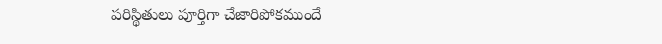పరిస్థితులు పూర్తిగా చేజారిపోకముందే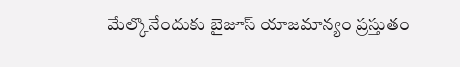మేల్కొనేందుకు బైజూస్ యాజమాన్యం ప్రస్తుతం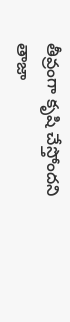తీవ్రంగా కృషి చేస్తోందని తాజా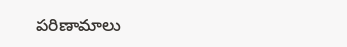పరిణామాలు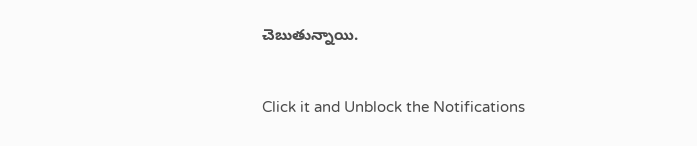చెబుతున్నాయి.


Click it and Unblock the Notifications